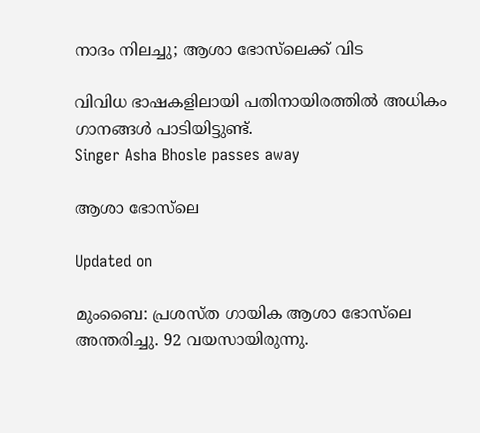നാദം നിലച്ചു; ആശാ ഭോസ്‌ലെക്ക് വിട

വിവിധ ഭാഷകളിലായി പതിനായിരത്തിൽ അധികം ഗാനങ്ങൾ പാടിയിട്ടുണ്ട്.
Singer Asha Bhosle passes away

ആശാ ഭോസ്‌ലെ

Updated on

മുംബൈ: പ്രശസ്ത ഗായിക ആശാ ഭോസ്‌ലെ അന്തരിച്ചു. 92 വയസായിരുന്നു.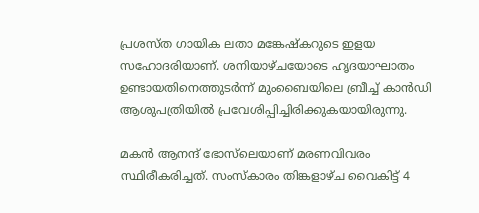പ്രശസ്ത ഗായിക ലതാ മങ്കേഷ്കറുടെ ഇളയ സഹോദരിയാണ്. ശനിയാഴ്ചയോടെ ഹൃദയാഘാതം ഉണ്ടായതിനെത്തുടർന്ന് മുംബൈയിലെ ബ്രീച്ച് കാൻഡി ആശുപത്രിയിൽ പ്രവേശിപ്പിച്ചിരിക്കുകയായിരുന്നു.

മകൻ ആനന്ദ് ഭോസ്‌ലെയാണ് മരണവിവരം സ്ഥിരീകരിച്ചത്. സംസ്കാരം തിങ്കളാഴ്ച വൈകിട്ട് 4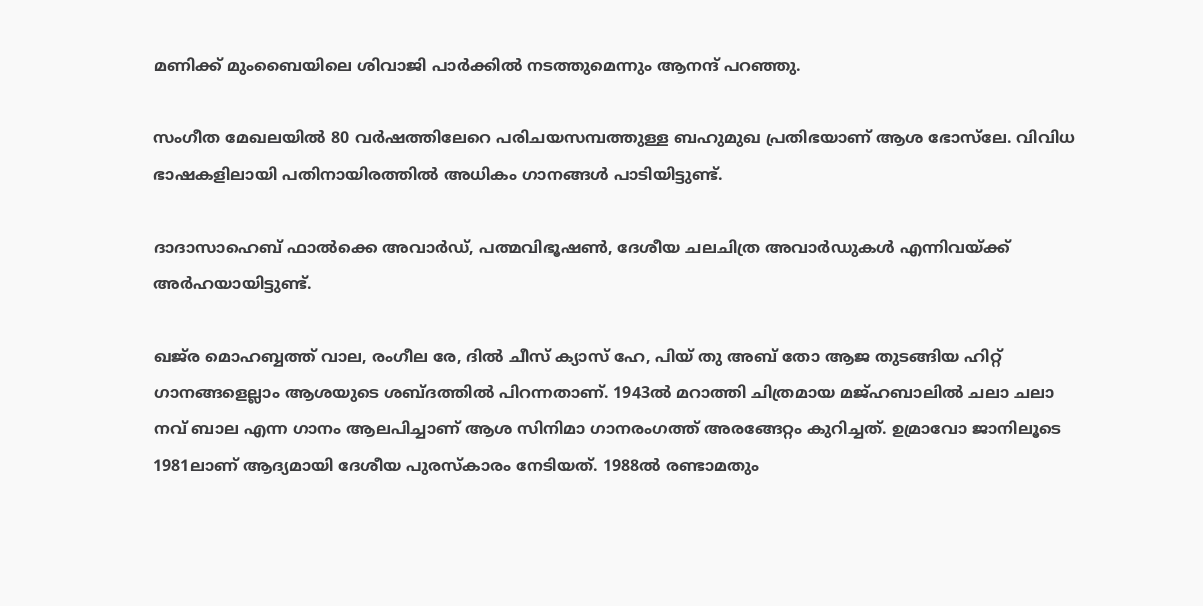മണിക്ക് മുംബൈയിലെ ശിവാജി പാർക്കിൽ നടത്തുമെന്നും ആനന്ദ് പറഞ്ഞു.

സംഗീത മേഖലയിൽ 80 വർഷത്തിലേറെ പരിചയസമ്പത്തുള്ള ബഹുമുഖ പ്രതിഭയാണ് ആശ ഭോസ്‌ലേ. വിവിധ ഭാഷകളിലായി പതിനായിരത്തിൽ അധികം ഗാനങ്ങൾ പാടിയിട്ടുണ്ട്.

ദാദാസാഹെബ് ഫാൽക്കെ അവാർഡ്, പത്മവിഭൂഷൺ, ദേശീയ ചലചിത്ര അവാർഡുകൾ എന്നിവയ്ക്ക് അർഹയായിട്ടുണ്ട്.

ഖജ്‌ര മൊഹബ്ബത്ത് വാല, രംഗീല രേ, ദിൽ ചീസ് ക്യാസ് ഹേ, പിയ് തു അബ് തോ ആജ തുടങ്ങിയ ഹിറ്റ് ഗാനങ്ങളെല്ലാം ആശയുടെ ശബ്ദത്തിൽ പിറന്നതാണ്. 1943ൽ മറാത്തി ചിത്രമായ മജ്ഹബാലിൽ ചലാ ചലാ നവ് ബാല എന്ന ഗാനം ആലപിച്ചാണ് ആശ സിനിമാ ഗാനരംഗത്ത് അരങ്ങേറ്റം കുറിച്ചത്. ഉമ്രാവോ ജാനിലൂടെ 1981ലാണ് ആദ്യമായി ദേശീയ പുരസ്കാരം നേടിയത്. 1988ൽ രണ്ടാമതും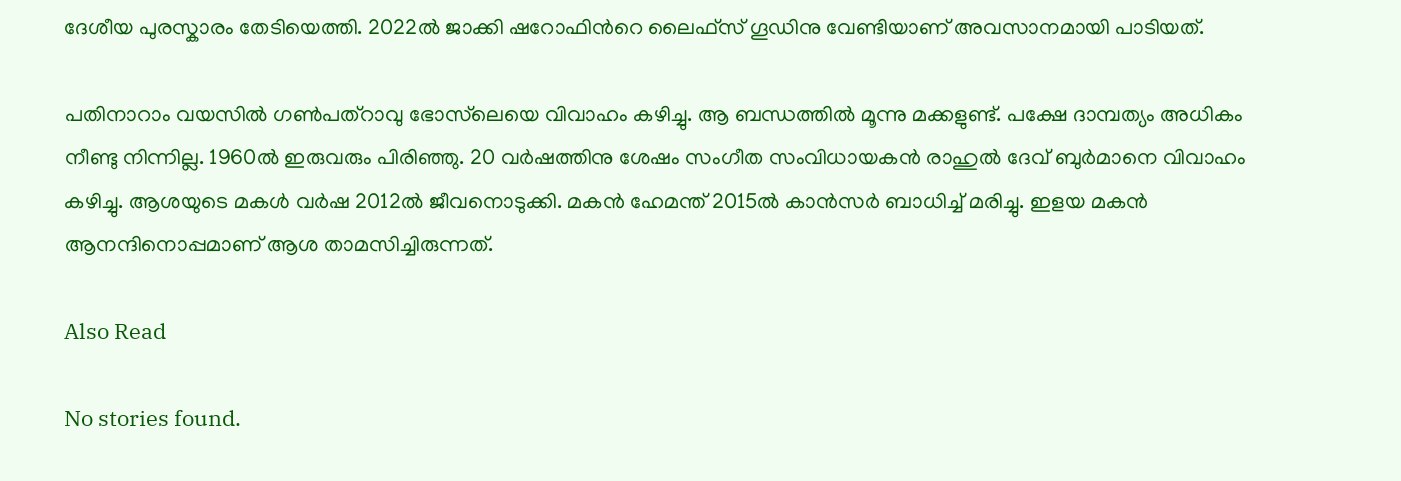ദേശീയ പുരസ്കാരം തേടിയെത്തി. 2022ൽ ജാക്കി ഷറോഫിന്‍റെ ലൈഫ്സ് ഗൂഡിനു വേണ്ടിയാണ് അവസാനമായി പാടിയത്.

പതിനാറാം വയസിൽ ഗൺപത്റാവു ഭോസ്‌ലെയെ വിവാഹം കഴിച്ചു. ആ ബന്ധത്തിൽ മൂന്നു മക്കളുണ്ട്. പക്ഷേ ദാമ്പത്യം അധികം നീണ്ടു നിന്നില്ല. 1960ൽ ഇരുവരും പിരിഞ്ഞു. 20 വർഷത്തിനു ശേഷം സംഗീത സംവിധായകൻ രാഹുൽ ദേവ് ബുർമാനെ വിവാഹം കഴിച്ചു. ആശയുടെ മകൾ വർഷ 2012ൽ ജീവനൊടുക്കി. മകൻ ഹേമന്ത് 2015ൽ കാൻസർ ബാധിച്ച് മരിച്ചു. ഇളയ മകൻ ആനന്ദിനൊപ്പമാണ് ആശ താമസിച്ചിരുന്നത്.

Also Read

No stories found.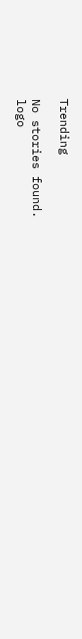Trending

No stories found.
logo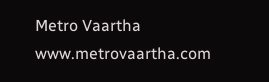Metro Vaartha
www.metrovaartha.com